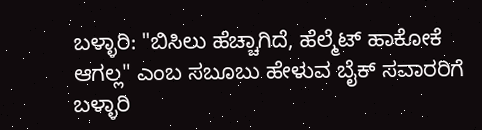ಬಳ್ಳಾರಿ: "ಬಿಸಿಲು ಹೆಚ್ಚಾಗಿದೆ, ಹೆಲ್ಮೆಟ್ ಹಾಕೋಕೆ ಆಗಲ್ಲ" ಎಂಬ ಸಬೂಬು ಹೇಳುವ ಬೈಕ್ ಸವಾರರಿಗೆ ಬಳ್ಳಾರಿ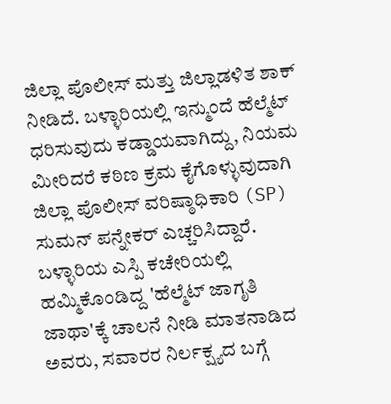ಜಿಲ್ಲಾ ಪೊಲೀಸ್ ಮತ್ತು ಜಿಲ್ಲಾಡಳಿತ ಶಾಕ್ ನೀಡಿದೆ. ಬಳ್ಳಾರಿಯಲ್ಲಿ ಇನ್ಮುಂದೆ ಹೆಲ್ಮೆಟ್ ಧರಿಸುವುದು ಕಡ್ಡಾಯವಾಗಿದ್ದು, ನಿಯಮ ಮೀರಿದರೆ ಕಠಿಣ ಕ್ರಮ ಕೈಗೊಳ್ಳುವುದಾಗಿ ಜಿಲ್ಲಾ ಪೊಲೀಸ್ ವರಿಷ್ಠಾಧಿಕಾರಿ (SP) ಸುಮನ್ ಪನ್ನೇಕರ್ ಎಚ್ಚರಿಸಿದ್ದಾರೆ.
ಬಳ್ಳಾರಿಯ ಎಸ್ಪಿ ಕಚೇರಿಯಲ್ಲಿ ಹಮ್ಮಿಕೊಂಡಿದ್ದ 'ಹೆಲ್ಮೆಟ್ ಜಾಗೃತಿ ಜಾಥಾ'ಕ್ಕೆ ಚಾಲನೆ ನೀಡಿ ಮಾತನಾಡಿದ ಅವರು, ಸವಾರರ ನಿರ್ಲಕ್ಷ್ಯದ ಬಗ್ಗೆ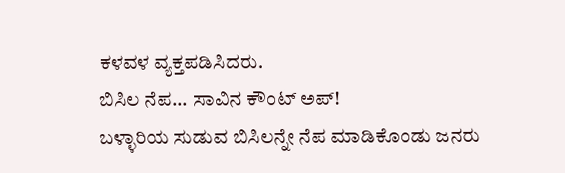ಕಳವಳ ವ್ಯಕ್ತಪಡಿಸಿದರು.
ಬಿಸಿಲ ನೆಪ... ಸಾವಿನ ಕೌಂಟ್ ಅಪ್!
ಬಳ್ಳಾರಿಯ ಸುಡುವ ಬಿಸಿಲನ್ನೇ ನೆಪ ಮಾಡಿಕೊಂಡು ಜನರು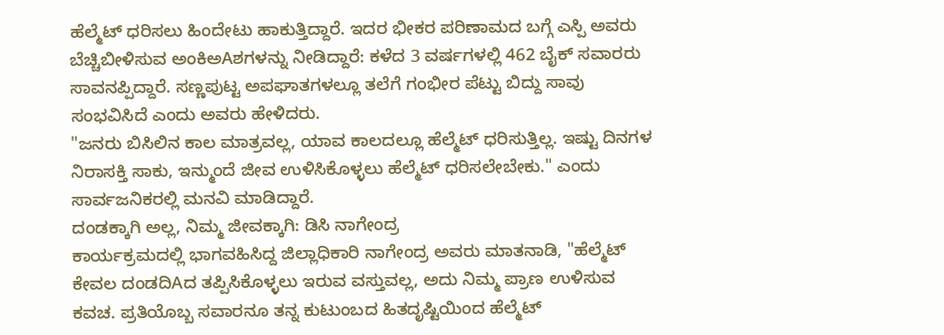ಹೆಲ್ಮೆಟ್ ಧರಿಸಲು ಹಿಂದೇಟು ಹಾಕುತ್ತಿದ್ದಾರೆ. ಇದರ ಭೀಕರ ಪರಿಣಾಮದ ಬಗ್ಗೆ ಎಸ್ಪಿ ಅವರು ಬೆಚ್ಚಿಬೀಳಿಸುವ ಅಂಕಿಅAಶಗಳನ್ನು ನೀಡಿದ್ದಾರೆ: ಕಳೆದ 3 ವರ್ಷಗಳಲ್ಲಿ 462 ಬೈಕ್ ಸವಾರರು ಸಾವನಪ್ಪಿದ್ದಾರೆ. ಸಣ್ಣಪುಟ್ಟ ಅಪಘಾತಗಳಲ್ಲೂ ತಲೆಗೆ ಗಂಭೀರ ಪೆಟ್ಟು ಬಿದ್ದು ಸಾವು ಸಂಭವಿಸಿದೆ ಎಂದು ಅವರು ಹೇಳಿದರು.
"ಜನರು ಬಿಸಿಲಿನ ಕಾಲ ಮಾತ್ರವಲ್ಲ, ಯಾವ ಕಾಲದಲ್ಲೂ ಹೆಲ್ಮೆಟ್ ಧರಿಸುತ್ತಿಲ್ಲ. ಇಷ್ಟು ದಿನಗಳ ನಿರಾಸಕ್ತಿ ಸಾಕು, ಇನ್ಮುಂದೆ ಜೀವ ಉಳಿಸಿಕೊಳ್ಳಲು ಹೆಲ್ಮೆಟ್ ಧರಿಸಲೇಬೇಕು." ಎಂದು ಸಾರ್ವಜನಿಕರಲ್ಲಿ ಮನವಿ ಮಾಡಿದ್ದಾರೆ.
ದಂಡಕ್ಕಾಗಿ ಅಲ್ಲ, ನಿಮ್ಮ ಜೀವಕ್ಕಾಗಿ: ಡಿಸಿ ನಾಗೇಂದ್ರ
ಕಾರ್ಯಕ್ರಮದಲ್ಲಿ ಭಾಗವಹಿಸಿದ್ದ ಜಿಲ್ಲಾಧಿಕಾರಿ ನಾಗೇಂದ್ರ ಅವರು ಮಾತನಾಡಿ, "ಹೆಲ್ಮೆಟ್ ಕೇವಲ ದಂಡದಿAದ ತಪ್ಪಿಸಿಕೊಳ್ಳಲು ಇರುವ ವಸ್ತುವಲ್ಲ, ಅದು ನಿಮ್ಮ ಪ್ರಾಣ ಉಳಿಸುವ ಕವಚ. ಪ್ರತಿಯೊಬ್ಬ ಸವಾರನೂ ತನ್ನ ಕುಟುಂಬದ ಹಿತದೃಷ್ಟಿಯಿಂದ ಹೆಲ್ಮೆಟ್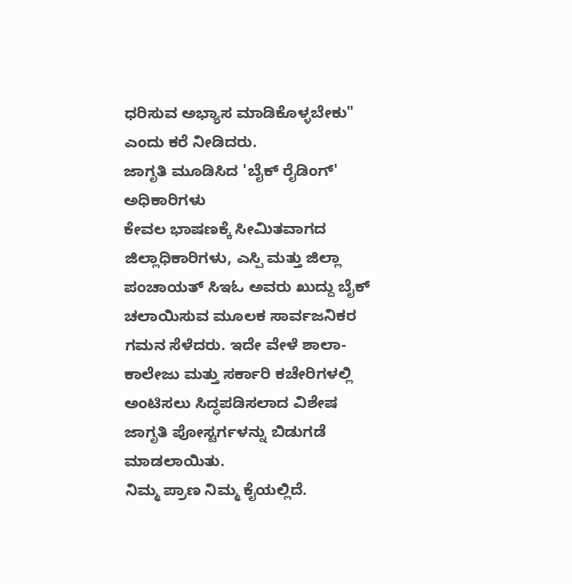ಧರಿಸುವ ಅಭ್ಯಾಸ ಮಾಡಿಕೊಳ್ಳಬೇಕು" ಎಂದು ಕರೆ ನೀಡಿದರು.
ಜಾಗೃತಿ ಮೂಡಿಸಿದ 'ಬೈಕ್ ರೈಡಿಂಗ್' ಅಧಿಕಾರಿಗಳು
ಕೇವಲ ಭಾಷಣಕ್ಕೆ ಸೀಮಿತವಾಗದ ಜಿಲ್ಲಾಧಿಕಾರಿಗಳು, ಎಸ್ಪಿ ಮತ್ತು ಜಿಲ್ಲಾ ಪಂಚಾಯತ್ ಸಿಇಓ ಅವರು ಖುದ್ದು ಬೈಕ್ ಚಲಾಯಿಸುವ ಮೂಲಕ ಸಾರ್ವಜನಿಕರ ಗಮನ ಸೆಳೆದರು. ಇದೇ ವೇಳೆ ಶಾಲಾ-ಕಾಲೇಜು ಮತ್ತು ಸರ್ಕಾರಿ ಕಚೇರಿಗಳಲ್ಲಿ ಅಂಟಿಸಲು ಸಿದ್ಧಪಡಿಸಲಾದ ವಿಶೇಷ ಜಾಗೃತಿ ಪೋಸ್ಟರ್ಗಳನ್ನು ಬಿಡುಗಡೆ ಮಾಡಲಾಯಿತು.
ನಿಮ್ಮ ಪ್ರಾಣ ನಿಮ್ಮ ಕೈಯಲ್ಲಿದೆ.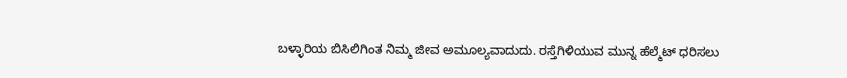ಬಳ್ಳಾರಿಯ ಬಿಸಿಲಿಗಿಂತ ನಿಮ್ಮ ಜೀವ ಅಮೂಲ್ಯವಾದುದು. ರಸ್ತೆಗಿಳಿಯುವ ಮುನ್ನ ಹೆಲ್ಮೆಟ್ ಧರಿಸಲು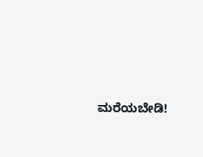ಮರೆಯಬೇಡಿ!